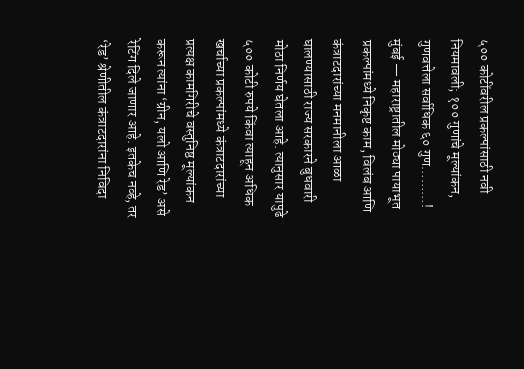५०० कोटींवरील प्रकल्पांसाठी नवी नियमावली; १०० गुणांचे मूल्यांकन, गुणवत्तेला सर्वाधिक ६० गुण………!
मुंबई — महाराष्ट्रातील मोठ्या पायाभूत प्रकल्पांमध्ये निकृष्ट काम, विलंब आणि कंत्राटदारांच्या मनमानीला आळा घालण्यासाठी राज्य सरकारने बुधवारी मोठा निर्णय घेतला आहे. त्यानुसार यापुढे ५०० कोटी रुपये किंवा त्याहून अधिक खर्चाच्या प्रकल्पांमध्ये कंत्राटदारांच्या प्रत्यक्ष कामगिरीचे वस्तुनिष्ठ मूल्यांकन करून त्यांना ‘ग्रीन, यलो आणि रेड’ असे रेटिंग दिले जाणार आहे. इतकेच नव्हे, तर ‘रेड’ श्रेणीतील कंत्राटदारांना निविदा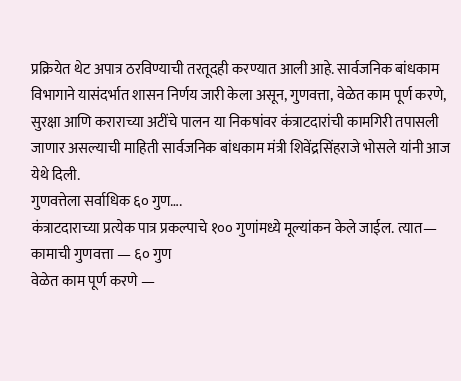प्रक्रियेत थेट अपात्र ठरविण्याची तरतूदही करण्यात आली आहे. सार्वजनिक बांधकाम विभागाने यासंदर्भात शासन निर्णय जारी केला असून, गुणवत्ता, वेळेत काम पूर्ण करणे, सुरक्षा आणि कराराच्या अटींचे पालन या निकषांवर कंत्राटदारांची कामगिरी तपासली जाणार असल्याची माहिती सार्वजनिक बांधकाम मंत्री शिवेंद्रसिंहराजे भोसले यांनी आज येथे दिली.
गुणवत्तेला सर्वाधिक ६० गुण….
कंत्राटदाराच्या प्रत्येक पात्र प्रकल्पाचे १०० गुणांमध्ये मूल्यांकन केले जाईल. त्यात—
कामाची गुणवत्ता — ६० गुण
वेळेत काम पूर्ण करणे —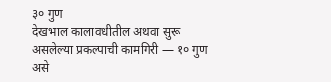३० गुण
देखभाल कालावधीतील अथवा सुरू असलेल्या प्रकल्पाची कामगिरी — १० गुण
असे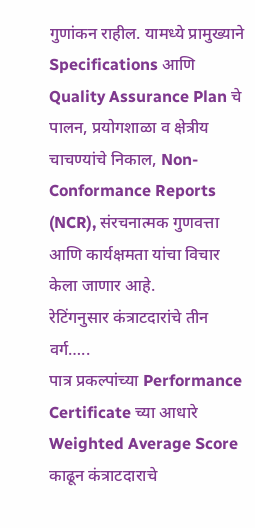गुणांकन राहील. यामध्ये प्रामुख्याने Specifications आणि Quality Assurance Plan चे पालन, प्रयोगशाळा व क्षेत्रीय चाचण्यांचे निकाल, Non-Conformance Reports (NCR), संरचनात्मक गुणवत्ता आणि कार्यक्षमता यांचा विचार केला जाणार आहे.
रेटिंगनुसार कंत्राटदारांचे तीन वर्ग…..
पात्र प्रकल्पांच्या Performance Certificate च्या आधारे Weighted Average Score काढून कंत्राटदाराचे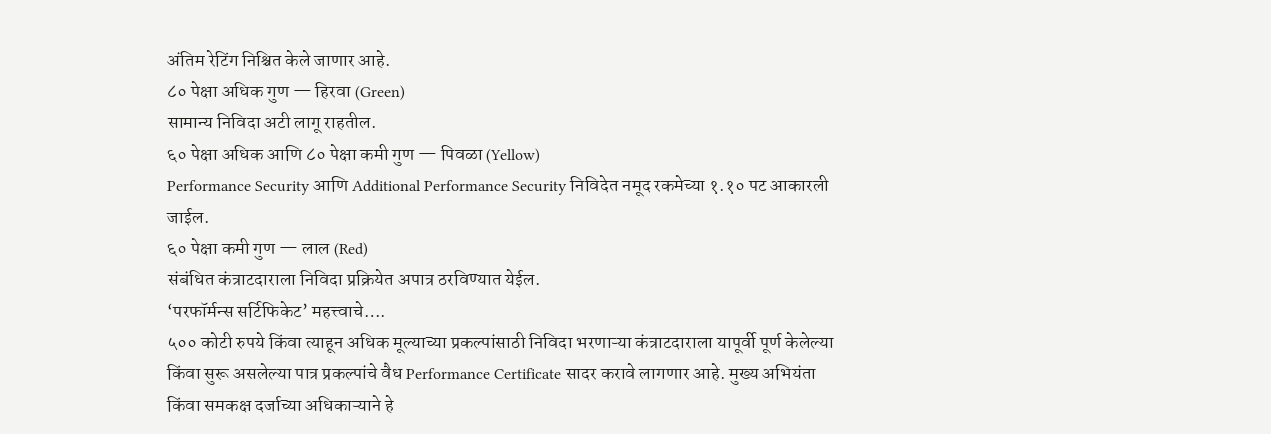अंतिम रेटिंग निश्चित केले जाणार आहे.
८० पेक्षा अधिक गुण — हिरवा (Green)
सामान्य निविदा अटी लागू राहतील.
६० पेक्षा अधिक आणि ८० पेक्षा कमी गुण — पिवळा (Yellow)
Performance Security आणि Additional Performance Security निविदेत नमूद रकमेच्या १.१० पट आकारली जाईल.
६० पेक्षा कमी गुण — लाल (Red)
संबंधित कंत्राटदाराला निविदा प्रक्रियेत अपात्र ठरविण्यात येईल.
‘परफॉर्मन्स सर्टिफिकेट’ महत्त्वाचे….
५०० कोटी रुपये किंवा त्याहून अधिक मूल्याच्या प्रकल्पांसाठी निविदा भरणाऱ्या कंत्राटदाराला यापूर्वी पूर्ण केलेल्या किंवा सुरू असलेल्या पात्र प्रकल्पांचे वैध Performance Certificate सादर करावे लागणार आहे. मुख्य अभियंता किंवा समकक्ष दर्जाच्या अधिकाऱ्याने हे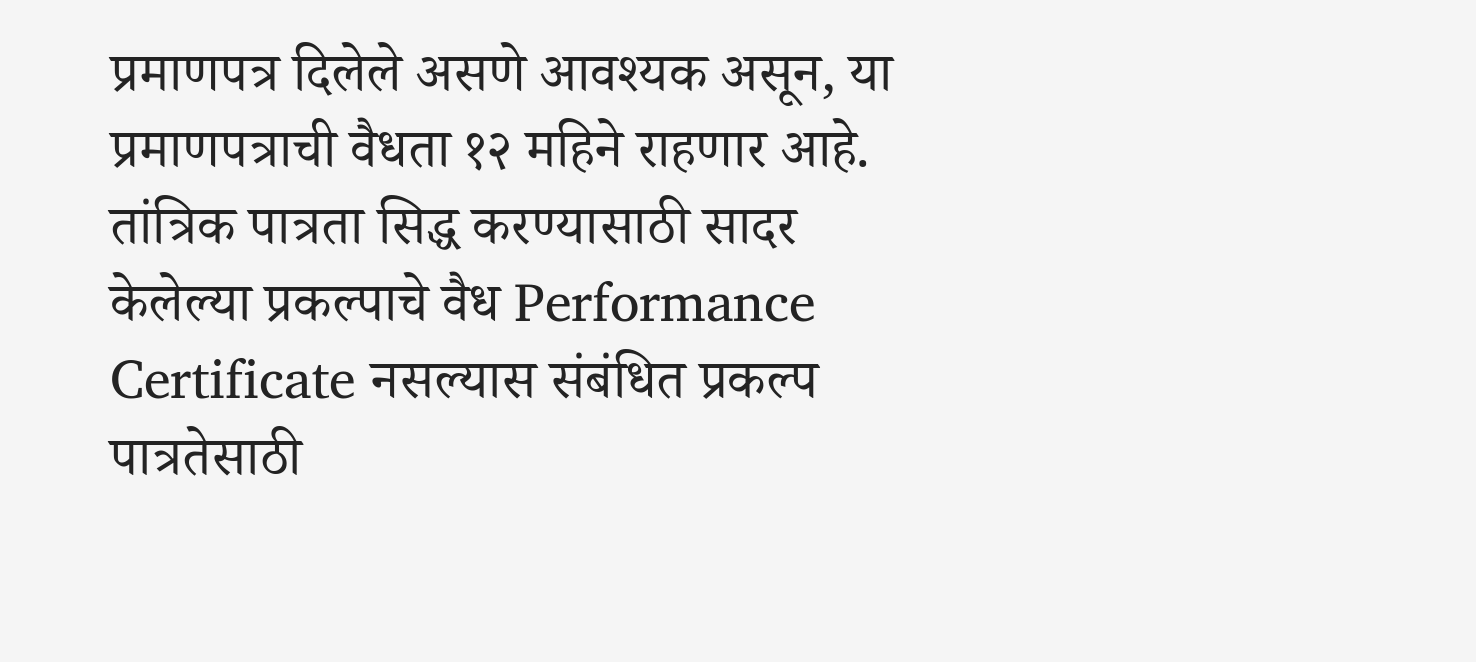प्रमाणपत्र दिलेले असणे आवश्यक असून, या प्रमाणपत्राची वैधता १२ महिने राहणार आहे.
तांत्रिक पात्रता सिद्ध करण्यासाठी सादर केलेल्या प्रकल्पाचे वैध Performance Certificate नसल्यास संबंधित प्रकल्प पात्रतेसाठी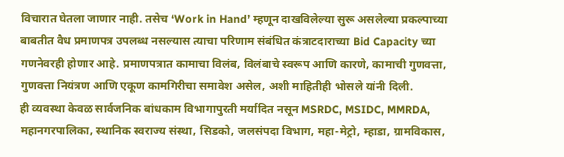विचारात घेतला जाणार नाही. तसेच ‘Work in Hand’ म्हणून दाखविलेल्या सुरू असलेल्या प्रकल्पाच्या बाबतीत वैध प्रमाणपत्र उपलब्ध नसल्यास त्याचा परिणाम संबंधित कंत्राटदाराच्या Bid Capacity च्या गणनेवरही होणार आहे. प्रमाणपत्रात कामाचा विलंब, विलंबाचे स्वरूप आणि कारणे, कामाची गुणवत्ता, गुणवत्ता नियंत्रण आणि एकूण कामगिरीचा समावेश असेल, अशी माहितीही भोसले यांनी दिली.
ही व्यवस्था केवळ सार्वजनिक बांधकाम विभागापुरती मर्यादित नसून MSRDC, MSIDC, MMRDA, महानगरपालिका, स्थानिक स्वराज्य संस्था, सिडको, जलसंपदा विभाग, महा-मेट्रो, म्हाडा, ग्रामविकास,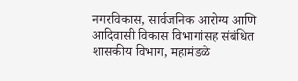नगरविकास, सार्वजनिक आरोग्य आणि आदिवासी विकास विभागांसह संबंधित शासकीय विभाग, महामंडळे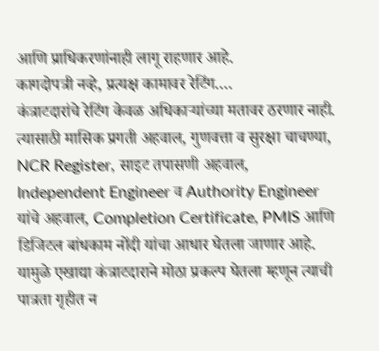आणि प्राधिकरणांनाही लागू राहणार आहे.
कागदोपत्री नव्हे, प्रत्यक्ष कामावर रेटिंग….
कंत्राटदारांचे रेटिंग केवळ अधिकाऱ्यांच्या मतावर ठरणार नाही. त्यासाठी मासिक प्रगती अहवाल, गुणवत्ता व सुरक्षा चाचण्या, NCR Register, साइट तपासणी अहवाल, Independent Engineer व Authority Engineer यांचे अहवाल, Completion Certificate, PMIS आणि डिजिटल बांधकाम नोंदी यांचा आधार घेतला जाणार आहे. यामुळे एखाद्या कंत्राटदाराने मोठा प्रकल्प घेतला म्हणून त्याची पात्रता गृहीत न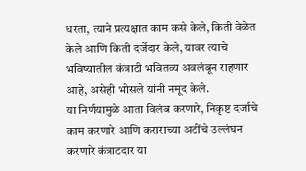धरता, त्याने प्रत्यक्षात काम कसे केले, किती वेळेत केले आणि किती दर्जेदार केले, यावर त्याचे भविष्यातील कंत्राटी भवितव्य अवलंबून राहणार आहे, असेही भोसले यांनी नमूद केले.
या निर्णयामुळे आता विलंब करणारे, निकृष्ट दर्जाचे काम करणारे आणि कराराच्या अटींचे उल्लंघन करणारे कंत्राटदार या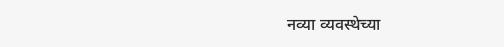नव्या व्यवस्थेच्या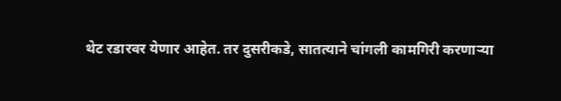थेट रडारवर येणार आहेत. तर दुसरीकडे, सातत्याने चांगली कामगिरी करणाऱ्या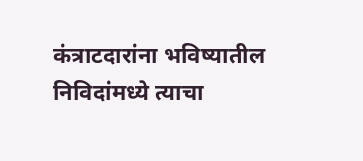कंत्राटदारांना भविष्यातील निविदांमध्ये त्याचा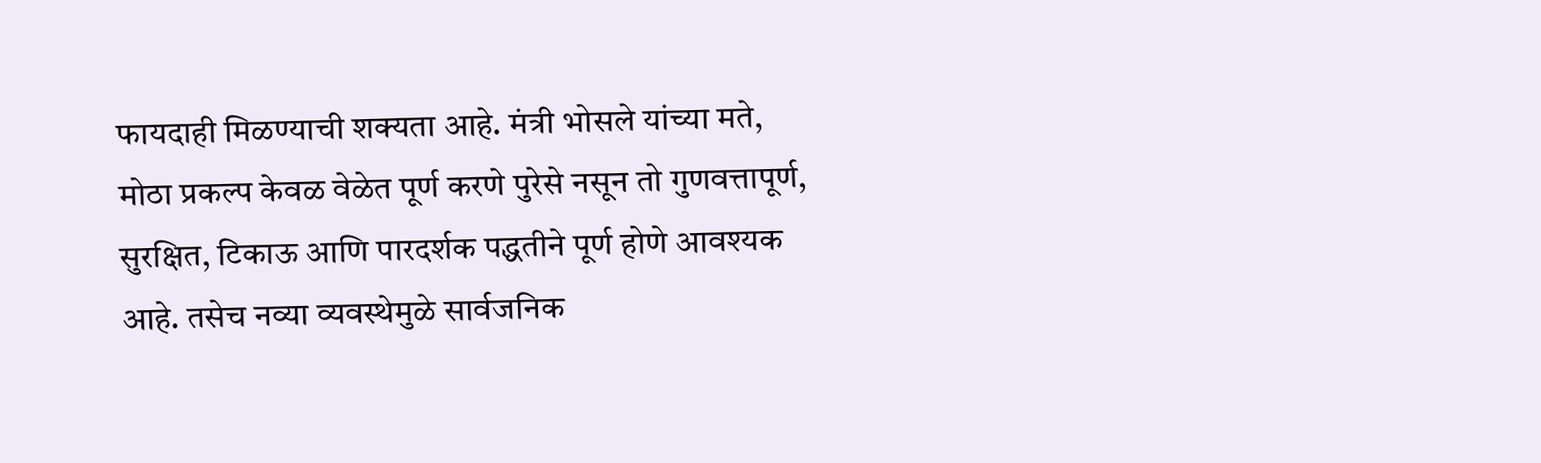फायदाही मिळण्याची शक्यता आहे. मंत्री भोसले यांच्या मते, मोठा प्रकल्प केवळ वेळेत पूर्ण करणे पुरेसे नसून तो गुणवत्तापूर्ण, सुरक्षित, टिकाऊ आणि पारदर्शक पद्धतीने पूर्ण होणे आवश्यक आहे. तसेच नव्या व्यवस्थेमुळे सार्वजनिक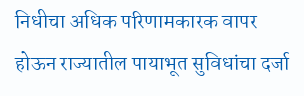निधीचा अधिक परिणामकारक वापर होऊन राज्यातील पायाभूत सुविधांचा दर्जा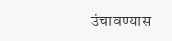उंचावण्यास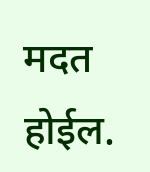मदत होईल.